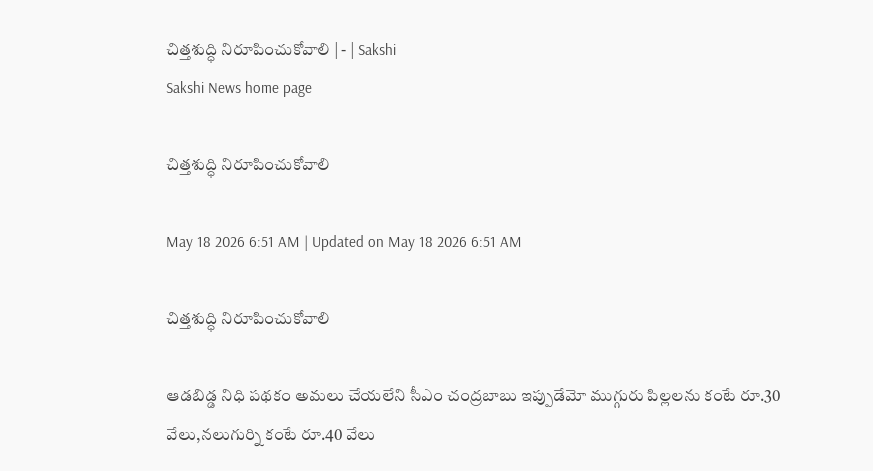చిత్తశుద్ధి నిరూపించుకోవాలి | - | Sakshi
Sakshi News home page

చిత్తశుద్ధి నిరూపించుకోవాలి

May 18 2026 6:51 AM | Updated on May 18 2026 6:51 AM

చిత్తశుద్ధి నిరూపించుకోవాలి

ఆడబిడ్డ నిధి పథకం అమలు చేయలేని సీఎం చంద్రబాబు ఇప్పుడేమో ముగ్గురు పిల్లలను కంటే రూ.30 వేలు,నలుగుర్ని కంటే రూ.40 వేలు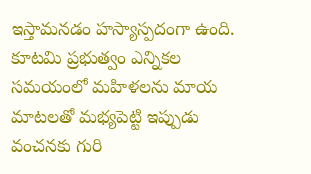ఇస్తామనడం హస్యాస్పదంగా ఉంది. కూటమి ప్రభుత్వం ఎన్నికల సమయంలో మహిళలను మాయ మాటలతో మభ్యపెట్టి ఇప్పుడు వంచనకు గురి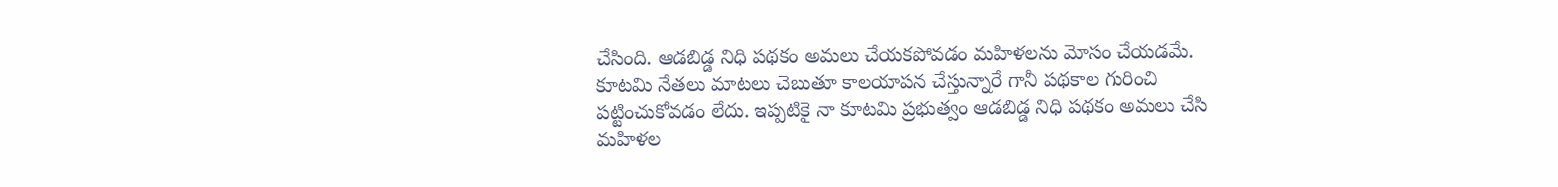చేసింది. ఆడబిడ్డ నిధి పథకం అమలు చేయకపోవడం మహిళలను మోసం చేయడమే. కూటమి నేతలు మాటలు చెబుతూ కాలయాపన చేస్తున్నారే గానీ పథకాల గురించి పట్టించుకోవడం లేదు. ఇప్పటికై నా కూటమి ప్రభుత్వం ఆడబిడ్డ నిధి పథకం అమలు చేసి మహిళల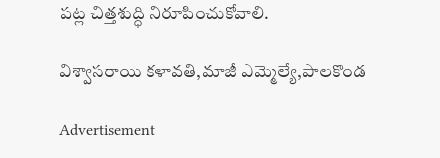పట్ల చిత్తశుద్ధి నిరూపించుకోవాలి.

విశ్వాసరాయి కళావతి,మాజీ ఎమ్మెల్యే,పాలకొండ

Advertisement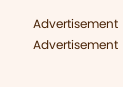Advertisement
Advertisement